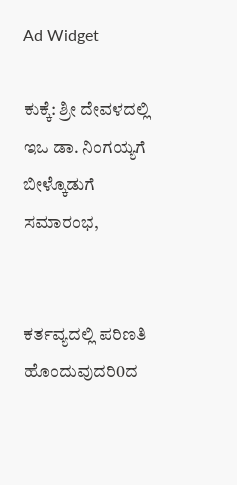Ad Widget

ಕುಕ್ಕೆ: ಶ್ರೀ ದೇವಳದಲ್ಲಿ ಇಒ ಡಾ. ನಿಂಗಯ್ಯಗೆ ಬೀಳ್ಕೊಡುಗೆ ಸಮಾರಂಭ,


ಕರ್ತವ್ಯದಲ್ಲಿ ಪರಿಣತಿ ಹೊಂದುವುದರಿ0ದ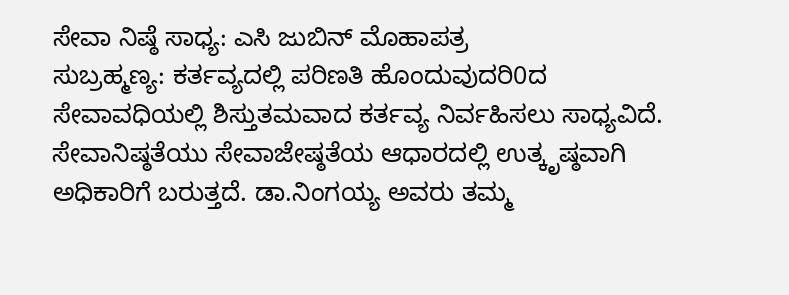ಸೇವಾ ನಿಷ್ಠೆ ಸಾಧ್ಯ: ಎಸಿ ಜುಬಿನ್ ಮೊಹಾಪತ್ರ
ಸುಬ್ರಹ್ಮಣ್ಯ: ಕರ್ತವ್ಯದಲ್ಲಿ ಪರಿಣತಿ ಹೊಂದುವುದರಿ0ದ ಸೇವಾವಧಿಯಲ್ಲಿ ಶಿಸ್ತುತಮವಾದ ಕರ್ತವ್ಯ ನಿರ್ವಹಿಸಲು ಸಾಧ್ಯವಿದೆ. ಸೇವಾನಿಷ್ಠತೆಯು ಸೇವಾಜೇಷ್ಠತೆಯ ಆಧಾರದಲ್ಲಿ ಉತ್ಕೃಷ್ಠವಾಗಿ ಅಧಿಕಾರಿಗೆ ಬರುತ್ತದೆ. ಡಾ.ನಿಂಗಯ್ಯ ಅವರು ತಮ್ಮ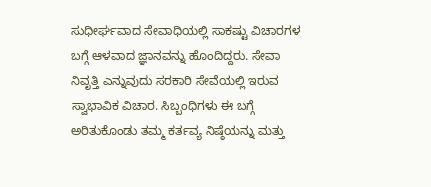ಸುಧೀರ್ಘವಾದ ಸೇವಾಧಿಯಲ್ಲಿ ಸಾಕಷ್ಟು ವಿಚಾರಗಳ ಬಗ್ಗೆ ಆಳವಾದ ಜ್ಞಾನವನ್ನು ಹೊಂದಿದ್ದರು. ಸೇವಾ ನಿವೃತ್ತಿ ಎನ್ನುವುದು ಸರಕಾರಿ ಸೇವೆಯಲ್ಲಿ ಇರುವ ಸ್ವಾಭಾವಿಕ ವಿಚಾರ. ಸಿಬ್ಬಂಧಿಗಳು ಈ ಬಗ್ಗೆ ಅರಿತುಕೊಂಡು ತಮ್ಮ ಕರ್ತವ್ಯ ನಿಷ್ಠೆಯನ್ನು ಮತ್ತು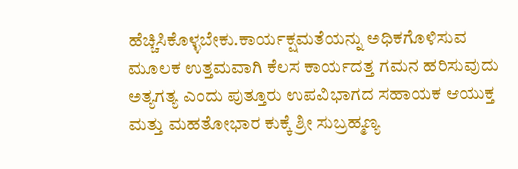ಹೆಚ್ಚಿಸಿಕೊಳ್ಳಬೇಕು.ಕಾರ್ಯಕ್ಷಮತೆಯನ್ನು ಅಧಿಕಗೊಳಿಸುವ ಮೂಲಕ ಉತ್ತಮವಾಗಿ ಕೆಲಸ ಕಾರ್ಯದತ್ತ ಗಮನ ಹರಿಸುವುದು ಅತ್ಯಗತ್ಯ ಎಂದು ಪುತ್ತೂರು ಉಪವಿಭಾಗದ ಸಹಾಯಕ ಆಯುಕ್ತ ಮತ್ತು ಮಹತೋಭಾರ ಕುಕ್ಕೆ ಶ್ರೀ ಸುಬ್ರಹ್ಮಣ್ಯ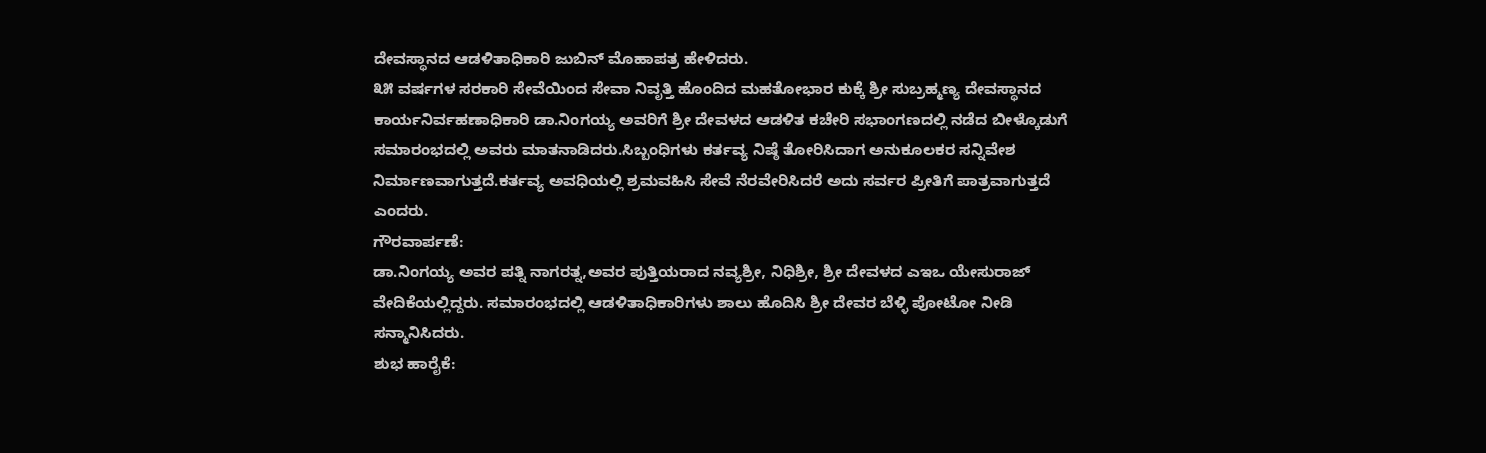ದೇವಸ್ಥಾನದ ಆಡಳಿತಾಧಿಕಾರಿ ಜುಬಿನ್ ಮೊಹಾಪತ್ರ ಹೇಳಿದರು.
೩೫ ವರ್ಷಗಳ ಸರಕಾರಿ ಸೇವೆಯಿಂದ ಸೇವಾ ನಿವೃತ್ತಿ ಹೊಂದಿದ ಮಹತೋಭಾರ ಕುಕ್ಕೆ ಶ್ರೀ ಸುಬ್ರಹ್ಮಣ್ಯ ದೇವಸ್ಥಾನದ ಕಾರ್ಯನಿರ್ವಹಣಾಧಿಕಾರಿ ಡಾ.ನಿಂಗಯ್ಯ ಅವರಿಗೆ ಶ್ರೀ ದೇವಳದ ಆಡಳಿತ ಕಚೇರಿ ಸಭಾಂಗಣದಲ್ಲಿ ನಡೆದ ಬೀಳ್ಕೊಡುಗೆ ಸಮಾರಂಭದಲ್ಲಿ ಅವರು ಮಾತನಾಡಿದರು.ಸಿಬ್ಬಂಧಿಗಳು ಕರ್ತವ್ಯ ನಿಷ್ಠೆ ತೋರಿಸಿದಾಗ ಅನುಕೂಲಕರ ಸನ್ನಿವೇಶ ನಿರ್ಮಾಣವಾಗುತ್ತದೆ.ಕರ್ತವ್ಯ ಅವಧಿಯಲ್ಲಿ ಶ್ರಮವಹಿಸಿ ಸೇವೆ ನೆರವೇರಿಸಿದರೆ ಅದು ಸರ್ವರ ಪ್ರೀತಿಗೆ ಪಾತ್ರವಾಗುತ್ತದೆ ಎಂದರು.
ಗೌರವಾರ್ಪಣೆ:
ಡಾ.ನಿಂಗಯ್ಯ ಅವರ ಪತ್ನಿ ನಾಗರತ್ನ,ಅವರ ಪುತ್ತಿಯರಾದ ನವ್ಯಶ್ರೀ, ನಿಧಿಶ್ರೀ, ಶ್ರೀ ದೇವಳದ ಎಇಒ ಯೇಸುರಾಜ್ ವೇದಿಕೆಯಲ್ಲಿದ್ದರು. ಸಮಾರಂಭದಲ್ಲಿ ಆಡಳಿತಾಧಿಕಾರಿಗಳು ಶಾಲು ಹೊದಿಸಿ ಶ್ರೀ ದೇವರ ಬೆಳ್ಳಿ ಪೋಟೋ ನೀಡಿ ಸನ್ಮಾನಿಸಿದರು.
ಶುಭ ಹಾರೈಕೆ: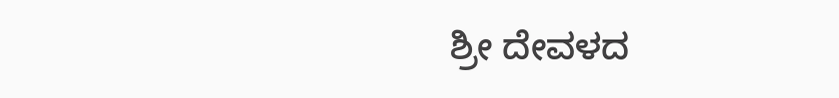ಶ್ರೀ ದೇವಳದ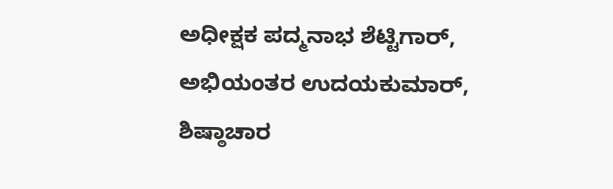ಅಧೀಕ್ಷಕ ಪದ್ಮನಾಭ ಶೆಟ್ಟಿಗಾರ್, ಅಭಿಯಂತರ ಉದಯಕುಮಾರ್, ಶಿಷ್ಠಾಚಾರ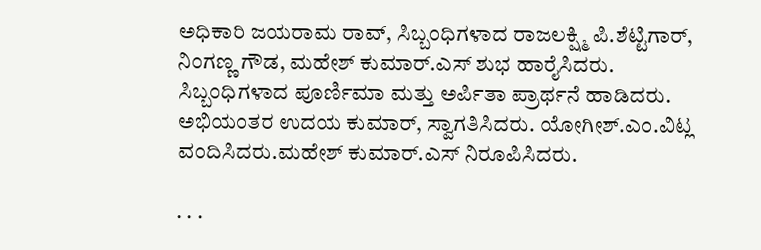ಅಧಿಕಾರಿ ಜಯರಾಮ ರಾವ್, ಸಿಬ್ಬಂಧಿಗಳಾದ ರಾಜಲಕ್ಷ್ಮಿ ಪಿ.ಶೆಟ್ಟಿಗಾರ್, ನಿಂಗಣ್ಣ ಗೌಡ, ಮಹೇಶ್ ಕುಮಾರ್.ಎಸ್ ಶುಭ ಹಾರೈಸಿದರು. ಸಿಬ್ಬಂಧಿಗಳಾದ ಪೂರ್ಣಿಮಾ ಮತ್ತು ಅರ್ಪಿತಾ ಪ್ರಾರ್ಥನೆ ಹಾಡಿದರು. ಅಭಿಯಂತರ ಉದಯ ಕುಮಾರ್, ಸ್ವಾಗತಿಸಿದರು. ಯೋಗೀಶ್.ಎಂ.ವಿಟ್ಲ ವಂದಿಸಿದರು.ಮಹೇಶ್ ಕುಮಾರ್.ಎಸ್ ನಿರೂಪಿಸಿದರು.

. . .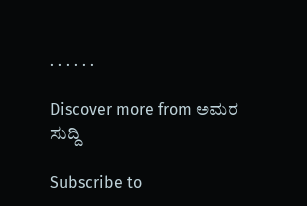. . . . . .

Discover more from ಅಮರ ಸುದ್ದಿ

Subscribe to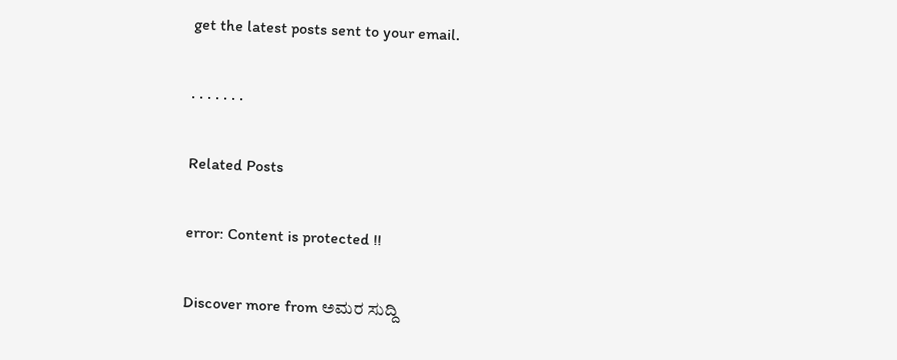get the latest posts sent to your email.

. . . . . . .

Related Posts

error: Content is protected !!

Discover more from ಅಮರ ಸುದ್ದಿ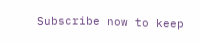Subscribe now to keep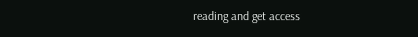reading and get access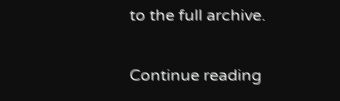to the full archive.

Continue reading